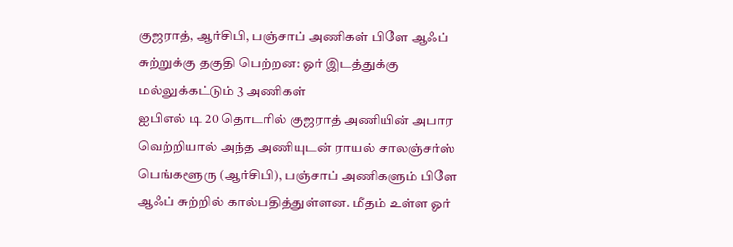குஜராத், ஆர்சிபி, பஞ்சாப் அணிகள் பிளே ஆஃப் சுற்றுக்கு தகுதி பெற்றன: ஓர் இடத்துக்கு மல்லுக்கட்டும் 3 அணிகள்
ஐபிஎல் டி 20 தொடரில் குஜராத் அணியின் அபார வெற்றியால் அந்த அணியுடன் ராயல் சாலஞ்சர்ஸ் பெங்களூரு (ஆர்சிபி), பஞ்சாப் அணிகளும் பிளே ஆஃப் சுற்றில் கால்பதித்துள்ளன. மீதம் உள்ள ஓர்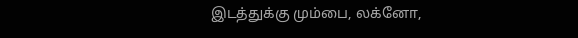இடத்துக்கு மும்பை, லக்னோ,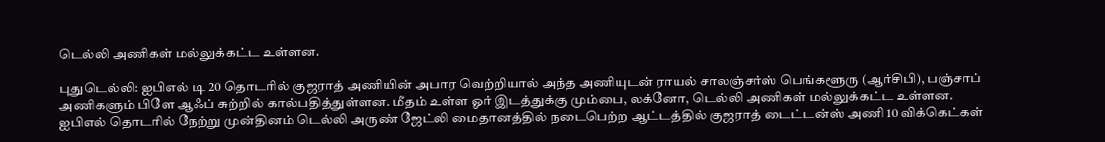டெல்லி அணிகள் மல்லுக்கட்ட உள்ளன.

புதுடெல்லி: ஐபிஎல் டி 20 தொடரில் குஜராத் அணியின் அபார வெற்றியால் அந்த அணியுடன் ராயல் சாலஞ்சர்ஸ் பெங்களூரு (ஆர்சிபி), பஞ்சாப் அணிகளும் பிளே ஆஃப் சுற்றில் கால்பதித்துள்ளன. மீதம் உள்ள ஓர் இடத்துக்கு மும்பை, லக்னோ, டெல்லி அணிகள் மல்லுக்கட்ட உள்ளன.
ஐபிஎல் தொடரில் நேற்று முன்தினம் டெல்லி அருண் ஜேட்லி மைதானத்தில் நடைபெற்ற ஆட்டத்தில் குஜராத் டைட்டன்ஸ் அணி 10 விக்கெட்கள்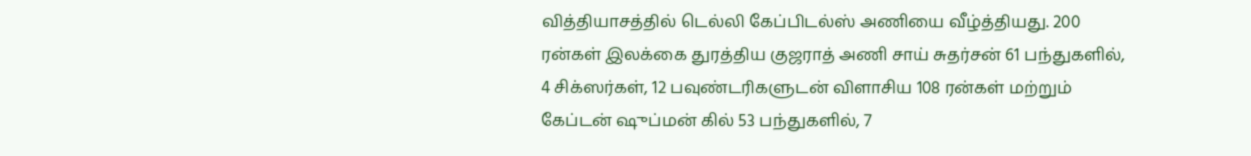வித்தியாசத்தில் டெல்லி கேப்பிடல்ஸ் அணியை வீழ்த்தியது. 200 ரன்கள் இலக்கை துரத்திய குஜராத் அணி சாய் சுதர்சன் 61 பந்துகளில், 4 சிக்ஸர்கள், 12 பவுண்டரிகளுடன் விளாசிய 108 ரன்கள் மற்றும் கேப்டன் ஷுப்மன் கில் 53 பந்துகளில், 7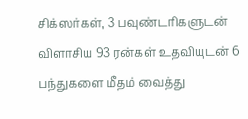சிக்ஸர்கள், 3 பவுண்டரிகளுடன் விளாசிய 93 ரன்கள் உதவியுடன் 6 பந்துகளை மீதம் வைத்து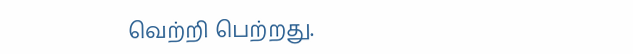வெற்றி பெற்றது.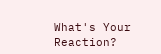What's Your Reaction?